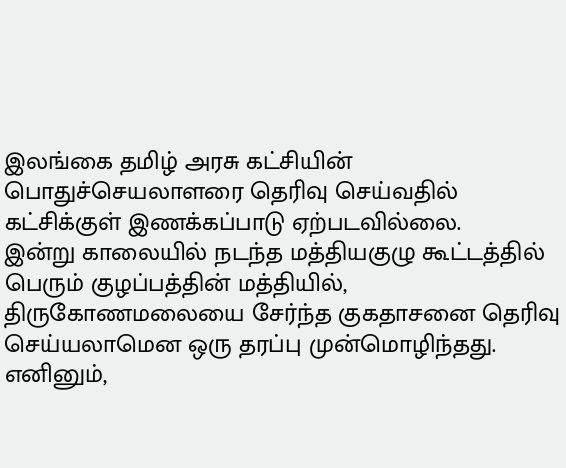இலங்கை தமிழ் அரசு கட்சியின் பொதுச்செயலாளரை தெரிவு செய்வதில் கட்சிக்குள் இணக்கப்பாடு ஏற்படவில்லை.
இன்று காலையில் நடந்த மத்தியகுழு கூட்டத்தில் பெரும் குழப்பத்தின் மத்தியில், திருகோணமலையை சேர்ந்த குகதாசனை தெரிவு செய்யலாமென ஒரு தரப்பு முன்மொழிந்தது.
எனினும்,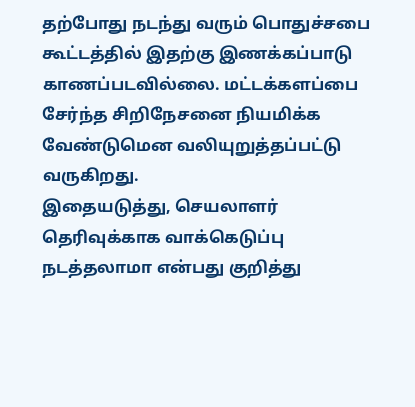தற்போது நடந்து வரும் பொதுச்சபை கூட்டத்தில் இதற்கு இணக்கப்பாடு காணப்படவில்லை. மட்டக்களப்பை சேர்ந்த சிறிநேசனை நியமிக்க வேண்டுமென வலியுறுத்தப்பட்டு வருகிறது.
இதையடுத்து, செயலாளர் தெரிவுக்காக வாக்கெடுப்பு நடத்தலாமா என்பது குறித்து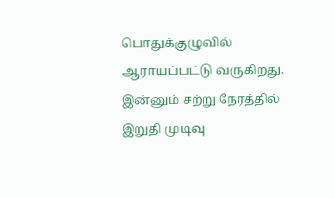பொதுக்குழுவில் ஆராயப்பட்டு வருகிறது. இன்னும் சற்று நேரத்தில் இறுதி முடிவு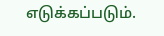எடுக்கப்படும்.